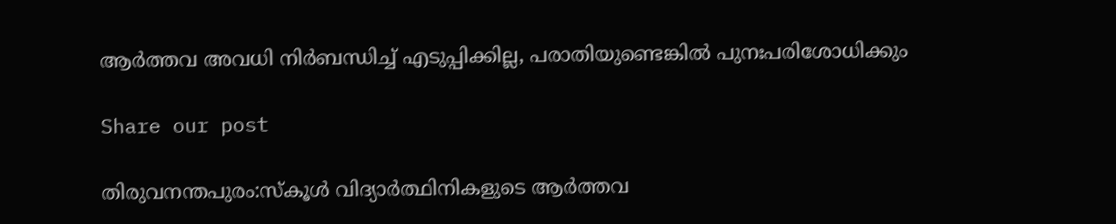ആർത്തവ അവധി നിർബന്ധിച്ച് എടുപ്പിക്കില്ല, പരാതിയുണ്ടെങ്കില്‍ പുനഃപരിശോധിക്കും

Share our post

തിരുവനന്തപുരം:സ്കൂൾ വിദ്യാർത്ഥിനികളുടെ ആർത്തവ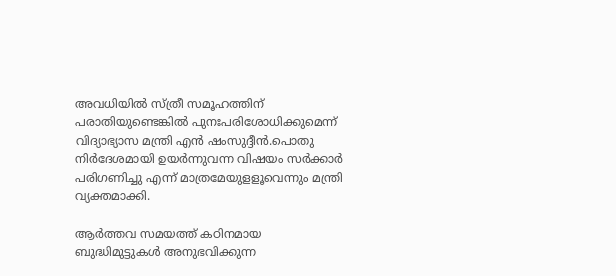അവധിയിൽ സ്ത്രീ സമൂഹത്തിന് പരാതിയുണ്ടെങ്കില്‍ പുനഃപരിശോധിക്കുമെന്ന് വിദ്യാഭ്യാസ മന്ത്രി എന്‍ ഷംസുദ്ദീന്‍.പൊതു നിര്‍ദേശമായി ഉയര്‍ന്നുവന്ന വിഷയം സര്‍ക്കാര്‍ പരിഗണിച്ചു എന്ന് മാത്രമേയുളളൂവെന്നും മന്ത്രി വ്യക്തമാക്കി.

ആര്‍ത്തവ സമയത്ത് കഠിനമായ ബുദ്ധിമുട്ടുകള്‍ അനുഭവിക്കുന്ന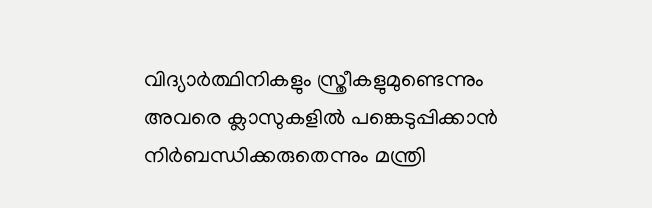വിദ്യാര്‍ത്ഥിനികളും സ്ത്രീകളുമുണ്ടെന്നും അവരെ ക്ലാസുകളില്‍ പങ്കെടുപ്പിക്കാന്‍ നിര്‍ബന്ധിക്കരുതെന്നും മന്ത്രി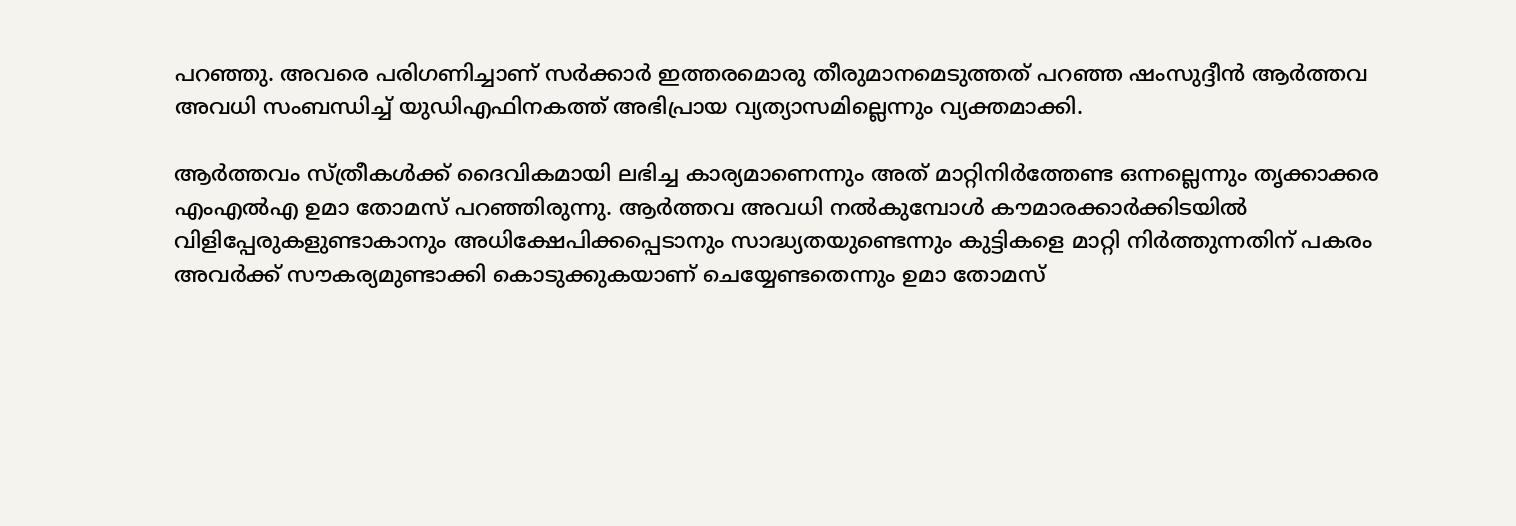പറഞ്ഞു. അവരെ പരിഗണിച്ചാണ് സര്‍ക്കാര്‍ ഇത്തരമൊരു തീരുമാനമെടുത്തത് പറഞ്ഞ ഷംസുദ്ദീന്‍ ആര്‍ത്തവ അവധി സംബന്ധിച്ച് യുഡിഎഫിനകത്ത് അഭിപ്രായ വ്യത്യാസമില്ലെന്നും വ്യക്തമാക്കി.

ആര്‍ത്തവം സ്ത്രീകള്‍ക്ക് ദൈവികമായി ലഭിച്ച കാര്യമാണെന്നും അത് മാറ്റിനിര്‍ത്തേണ്ട ഒന്നല്ലെന്നും തൃക്കാക്കര എംഎല്‍എ ഉമാ തോമസ് പറഞ്ഞിരുന്നു. ആര്‍ത്തവ അവധി നല്‍കുമ്പോള്‍ കൗമാരക്കാര്‍ക്കിടയില്‍ വിളിപ്പേരുകളുണ്ടാകാനും അധിക്ഷേപിക്കപ്പെടാനും സാദ്ധ്യതയുണ്ടെന്നും കുട്ടികളെ മാറ്റി നിര്‍ത്തുന്നതിന് പകരം അവര്‍ക്ക് സൗകര്യമുണ്ടാക്കി കൊടുക്കുകയാണ് ചെയ്യേണ്ടതെന്നും ഉമാ തോമസ്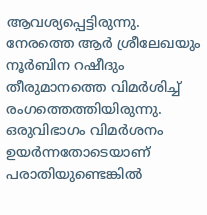ആവശ്യപ്പെട്ടിരുന്നു. നേരത്തെ ആർ ശ്രീലേഖയും നൂർബിന റഷീദും തീരുമാനത്തെ വിമർശിച്ച് രംഗത്തെത്തിയിരുന്നു. ഒരുവിഭാഗം വിമർശനം ഉയർന്നതോടെയാണ് പരാതിയുണ്ടെങ്കില്‍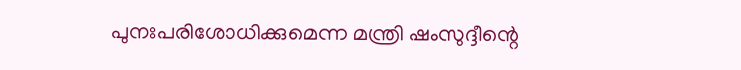പുനഃപരിശോധിക്കുമെന്ന മന്ത്രി ഷംസുദ്ദീന്റെ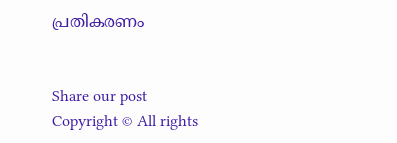പ്രതികരണം


Share our post
Copyright © All rights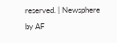reserved. | Newsphere by AF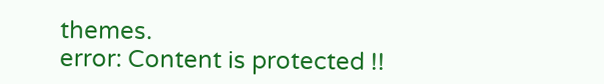themes.
error: Content is protected !!